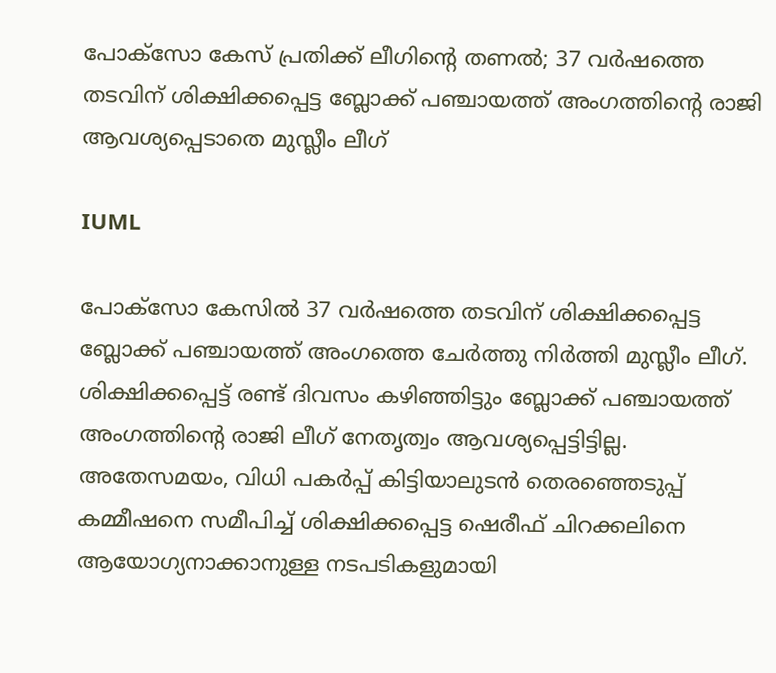പോക്സോ കേസ് പ്രതിക്ക് ലീഗിന്‍റെ തണൽ; 37 വർഷത്തെ തടവിന് ശിക്ഷിക്കപ്പെട്ട ബ്ലോക്ക് പഞ്ചായത്ത് അംഗത്തിന്‍റെ രാജി ആവശ്യപ്പെടാതെ മുസ്ലീം ലീഗ്

IUML

പോക്സോ കേസിൽ 37 വർഷത്തെ തടവിന് ശിക്ഷിക്കപ്പെട്ട ബ്ലോക്ക് പഞ്ചായത്ത് അംഗത്തെ ചേർത്തു നിർത്തി മുസ്ലീം ലീഗ്. ശിക്ഷിക്കപ്പെട്ട് രണ്ട് ദിവസം കഴിഞ്ഞിട്ടും ബ്ലോക്ക് പഞ്ചായത്ത് അംഗത്തിന്റെ രാജി ലീഗ് നേതൃത്വം ആവശ്യപ്പെട്ടിട്ടില്ല. അതേസമയം, വിധി പകർപ്പ് കിട്ടിയാലുടൻ തെരഞ്ഞെടുപ്പ് കമ്മീഷനെ സമീപിച്ച് ശിക്ഷിക്കപ്പെട്ട ഷെരീഫ് ചിറക്കലിനെ ആയോഗ്യനാക്കാനുള്ള നടപടികളുമായി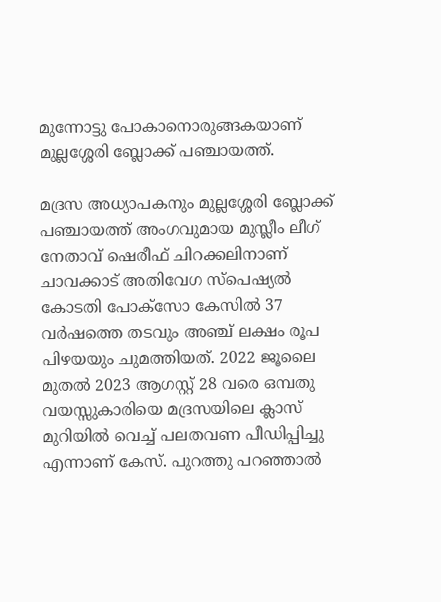മുന്നോട്ടു പോകാനൊരുങ്ങകയാണ് മുല്ലശ്ശേരി ബ്ലോക്ക് പഞ്ചായത്ത്.

മദ്രസ അധ്യാപകനും മുല്ലശ്ശേരി ബ്ലോക്ക് പഞ്ചായത്ത് അംഗവുമായ മുസ്ലീം ലീഗ് നേതാവ് ഷെരീഫ് ചിറക്കലിനാണ് ചാവക്കാട് അതിവേഗ സ്പെഷ്യൽ കോടതി പോക്സോ കേസിൽ 37 വർഷത്തെ തടവും അഞ്ച് ലക്ഷം രൂപ പിഴയയും ചുമത്തിയത്. 2022 ജൂലൈ മുതൽ 2023 ആഗസ്റ്റ് 28 വരെ ഒമ്പതു വയസ്സുകാരിയെ മദ്രസയിലെ ക്ലാസ് മുറിയിൽ വെച്ച് പലതവണ പീഡിപ്പിച്ചു എന്നാണ് കേസ്. പുറത്തു പറഞ്ഞാൽ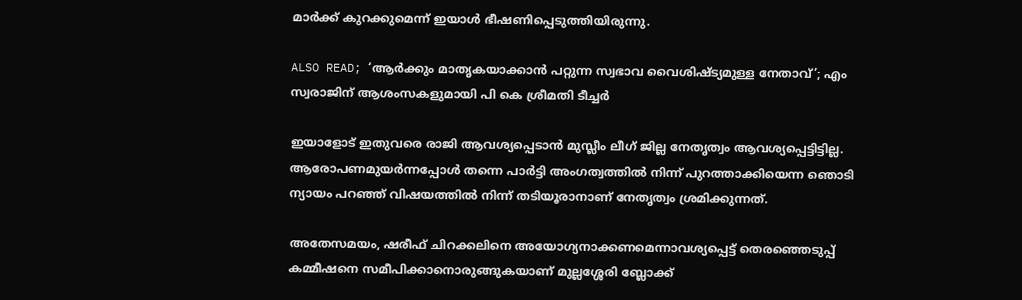മാർക്ക് കുറക്കുമെന്ന് ഇയാൾ ഭീഷണിപ്പെടുത്തിയിരുന്നു.

ALSO READ; ‘ആർക്കും മാതൃകയാക്കാൻ പറ്റുന്ന സ്വഭാവ വൈശിഷ്ട്യമുള്ള നേതാവ്’; എം സ്വരാജിന് ആശംസകളുമായി പി കെ ശ്രീമതി ടീച്ചര്‍

ഇയാളോട് ഇതുവരെ രാജി ആവശ്യപ്പെടാൻ മുസ്ലീം ലീഗ് ജില്ല നേതൃത്വം ആവശ്യപ്പെട്ടിട്ടില്ല. ആരോപണമുയർന്നപ്പോൾ തന്നെ പാർട്ടി അംഗത്വത്തിൽ നിന്ന് പുറത്താക്കിയെന്ന ഞൊടി ന്യായം പറഞ്ഞ് വിഷയത്തിൽ നിന്ന് തടിയൂരാനാണ് നേതൃത്വം ശ്രമിക്കുന്നത്.

അതേസമയം, ഷരീഫ് ചിറക്കലിനെ അയോഗ്യനാക്കണമെന്നാവശ്യപ്പെട്ട് തെരഞ്ഞെടുപ്പ് കമ്മീഷനെ സമീപിക്കാനൊരുങ്ങുകയാണ് മുല്ലശ്ശേരി ബ്ലോക്ക്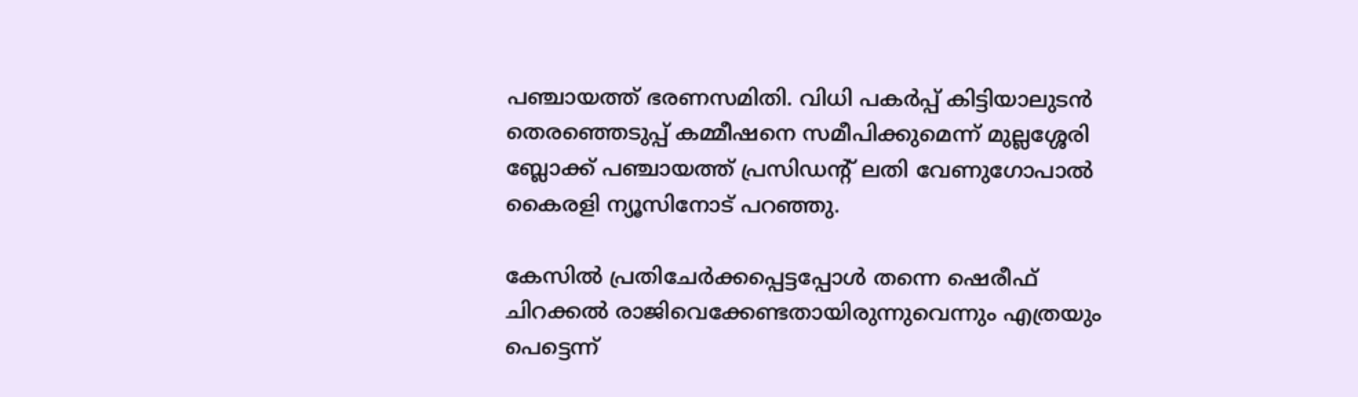പഞ്ചായത്ത് ഭരണസമിതി. വിധി പകർപ്പ് കിട്ടിയാലുടൻ തെരഞ്ഞെടുപ്പ് കമ്മീഷനെ സമീപിക്കുമെന്ന് മുല്ലശ്ശേരി ബ്ലോക്ക് പഞ്ചായത്ത് പ്രസിഡന്റ് ലതി വേണുഗോപാൽ കൈരളി ന്യൂസിനോട് പറഞ്ഞു.

കേസിൽ പ്രതിചേർക്കപ്പെട്ടപ്പോൾ തന്നെ ഷെരീഫ് ചിറക്കൽ രാജിവെക്കേണ്ടതായിരുന്നുവെന്നും എത്രയും പെട്ടെന്ന്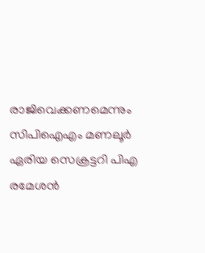രാജിവെക്കണമെന്നും സിപിഐഎം മണലൂർ ഏരിയ സെക്രട്ടറി പിഎ രമേശൻ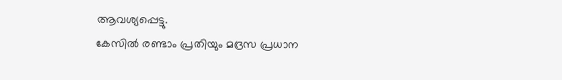ആവശ്യപ്പെട്ടു.
കേസിൽ രണ്ടാം പ്രതിയും മദ്രസ പ്രധാന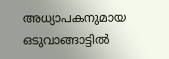അധ്യാപകനുമായ ഒടുവാങ്ങാട്ടിൽ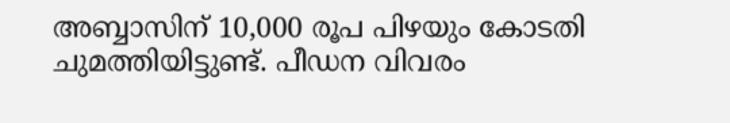അബ്ബാസിന് 10,000 രൂപ പിഴയും കോടതി ചുമത്തിയിട്ടുണ്ട്. പീഡന വിവരം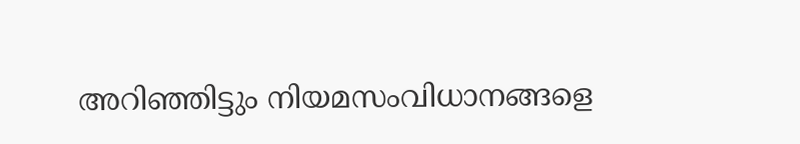അറിഞ്ഞിട്ടും നിയമസംവിധാനങ്ങളെ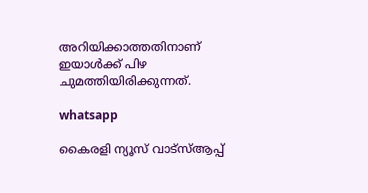അറിയിക്കാത്തതിനാണ് ഇയാൾക്ക് പിഴ ചുമത്തിയിരിക്കുന്നത്.

whatsapp

കൈരളി ന്യൂസ് വാട്‌സ്ആപ്പ്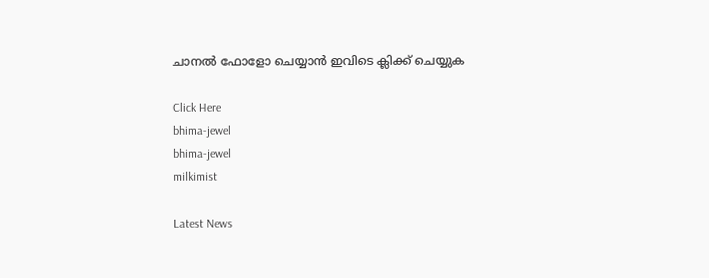ചാനല്‍ ഫോളോ ചെയ്യാന്‍ ഇവിടെ ക്ലിക്ക് ചെയ്യുക

Click Here
bhima-jewel
bhima-jewel
milkimist

Latest News